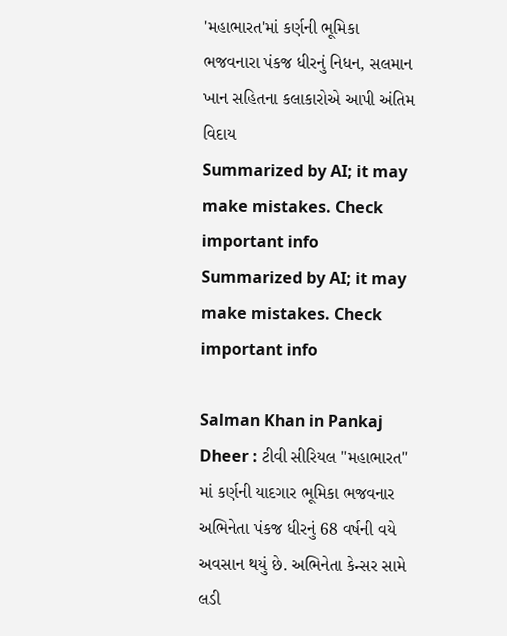'મહાભારત'માં કર્ણની ભૂમિકા ભજવનારા પંકજ ધીરનું નિધન, સલમાન ખાન સહિતના કલાકારોએ આપી અંતિમ વિદાય
Summarized by AI; it may make mistakes. Check important info
Summarized by AI; it may make mistakes. Check important info

Salman Khan in Pankaj Dheer : ટીવી સીરિયલ "મહાભારત" માં કર્ણની યાદગાર ભૂમિકા ભજવનાર અભિનેતા પંકજ ધીરનું 68 વર્ષની વયે અવસાન થયું છે. અભિનેતા કેન્સર સામે લડી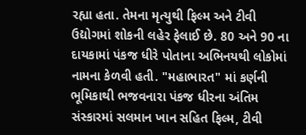રહ્યા હતા. તેમના મૃત્યુથી ફિલ્મ અને ટીવી ઉદ્યોગમાં શોકની લહેર ફેલાઈ છે. 80 અને 90 ના દાયકામાં પંકજ ધીરે પોતાના અભિનયથી લોકોમાં નામના કેળવી હતી. "મહાભારત" માં કર્ણની ભૂમિકાથી ભજવનારા પંકજ ધીરના અંતિમ સંસ્કારમાં સલમાન ખાન સહિત ફિલ્મ, ટીવી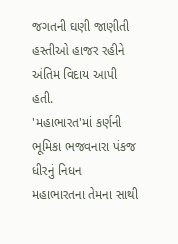જગતની ઘણી જાણીતી હસ્તીઓ હાજર રહીને અંતિમ વિદાય આપી હતી.
'મહાભારત'માં કર્ણની ભૂમિકા ભજવનારા પંકજ ધીરનું નિધન
મહાભારતના તેમના સાથી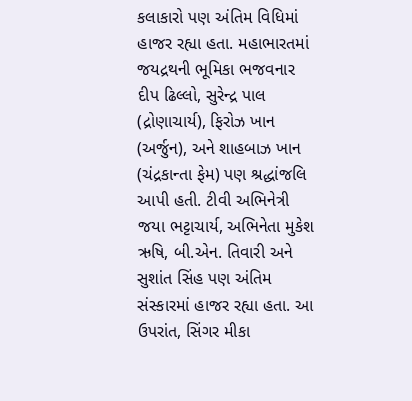કલાકારો પણ અંતિમ વિધિમાં હાજર રહ્યા હતા. મહાભારતમાં જયદ્રથની ભૂમિકા ભજવનાર દીપ ઢિલ્લો, સુરેન્દ્ર પાલ (દ્રોણાચાર્ય), ફિરોઝ ખાન (અર્જુન), અને શાહબાઝ ખાન (ચંદ્રકાન્તા ફેમ) પણ શ્રદ્ધાંજલિ આપી હતી. ટીવી અભિનેત્રી જયા ભટ્ટાચાર્ય, અભિનેતા મુકેશ ઋષિ, બી.એન. તિવારી અને સુશાંત સિંહ પણ અંતિમ સંસ્કારમાં હાજર રહ્યા હતા. આ ઉપરાંત, સિંગર મીકા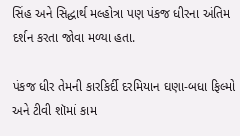સિંહ અને સિદ્ધાર્થ મલ્હોત્રા પણ પંકજ ધીરના અંતિમ દર્શન કરતા જોવા મળ્યા હતા.

પંકજ ધીર તેમની કારકિર્દી દરમિયાન ઘણા-બધા ફિલ્મો અને ટીવી શૉમાં કામ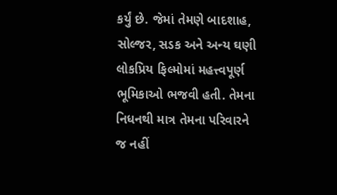કર્યું છે. જેમાં તેમણે બાદશાહ, સોલ્જર, સડક અને અન્ય ઘણી લોકપ્રિય ફિલ્મોમાં મહત્ત્વપૂર્ણ ભૂમિકાઓ ભજવી હતી. તેમના નિધનથી માત્ર તેમના પરિવારને જ નહીં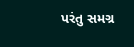પરંતુ સમગ્ર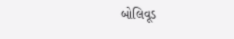બોલિવૂડ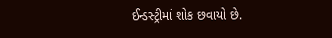ઈન્ડસ્ટ્રીમાં શોક છવાયો છે.